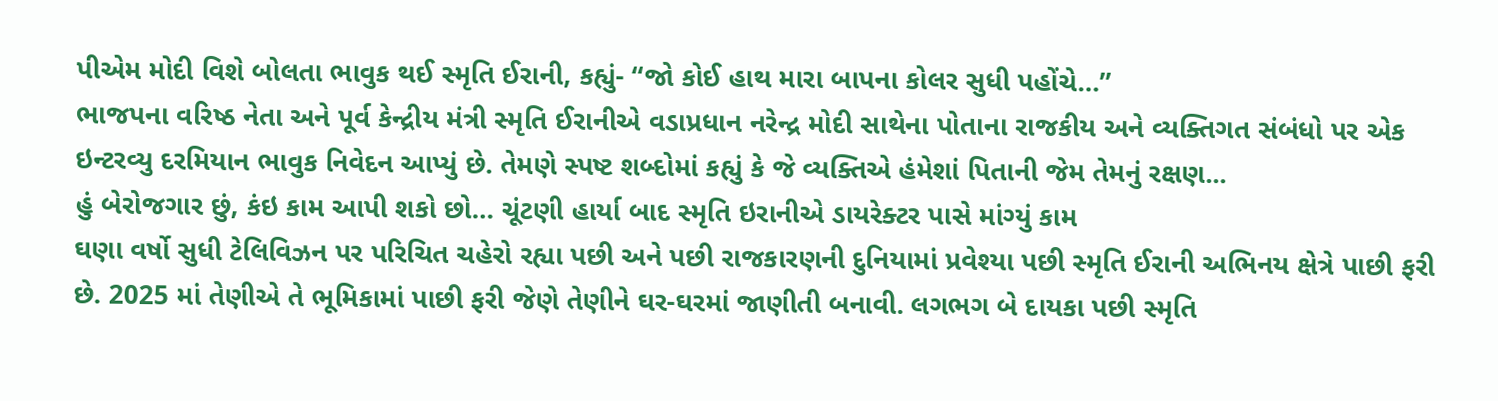પીએમ મોદી વિશે બોલતા ભાવુક થઈ સ્મૃતિ ઈરાની, કહ્યું- “જો કોઈ હાથ મારા બાપના કોલર સુધી પહોંચે…”
ભાજપના વરિષ્ઠ નેતા અને પૂર્વ કેન્દ્રીય મંત્રી સ્મૃતિ ઈરાનીએ વડાપ્રધાન નરેન્દ્ર મોદી સાથેના પોતાના રાજકીય અને વ્યક્તિગત સંબંધો પર એક ઇન્ટરવ્યુ દરમિયાન ભાવુક નિવેદન આપ્યું છે. તેમણે સ્પષ્ટ શબ્દોમાં કહ્યું કે જે વ્યક્તિએ હંમેશાં પિતાની જેમ તેમનું રક્ષણ...
હું બેરોજગાર છું, કંઇ કામ આપી શકો છો… ચૂંટણી હાર્યા બાદ સ્મૃતિ ઇરાનીએ ડાયરેક્ટર પાસે માંગ્યું કામ
ઘણા વર્ષો સુધી ટેલિવિઝન પર પરિચિત ચહેરો રહ્યા પછી અને પછી રાજકારણની દુનિયામાં પ્રવેશ્યા પછી સ્મૃતિ ઈરાની અભિનય ક્ષેત્રે પાછી ફરી છે. 2025 માં તેણીએ તે ભૂમિકામાં પાછી ફરી જેણે તેણીને ઘર-ઘરમાં જાણીતી બનાવી. લગભગ બે દાયકા પછી સ્મૃતિ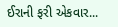ઈરાની ફરી એકવાર...